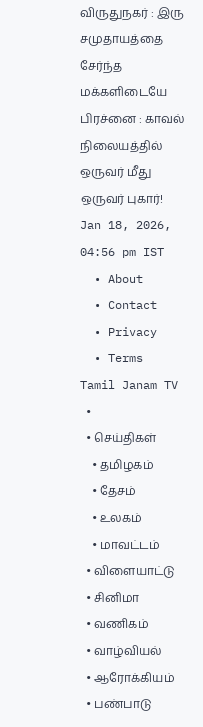விருதுநகர் : இரு சமுதாயத்தை சேர்ந்த மக்களிடையே பிரச்னை : காவல் நிலையத்தில் ஒருவர் மீது ஒருவர் புகார்!
Jan 18, 2026, 04:56 pm IST
  • About
  • Contact
  • Privacy
  • Terms
Tamil Janam TV
  •
  • செய்திகள்
    • தமிழகம்
    • தேசம்
    • உலகம்
    • மாவட்டம்
  • விளையாட்டு
  • சினிமா
  • வணிகம்
  • வாழ்வியல்
  • ஆரோக்கியம்
  • பண்பாடு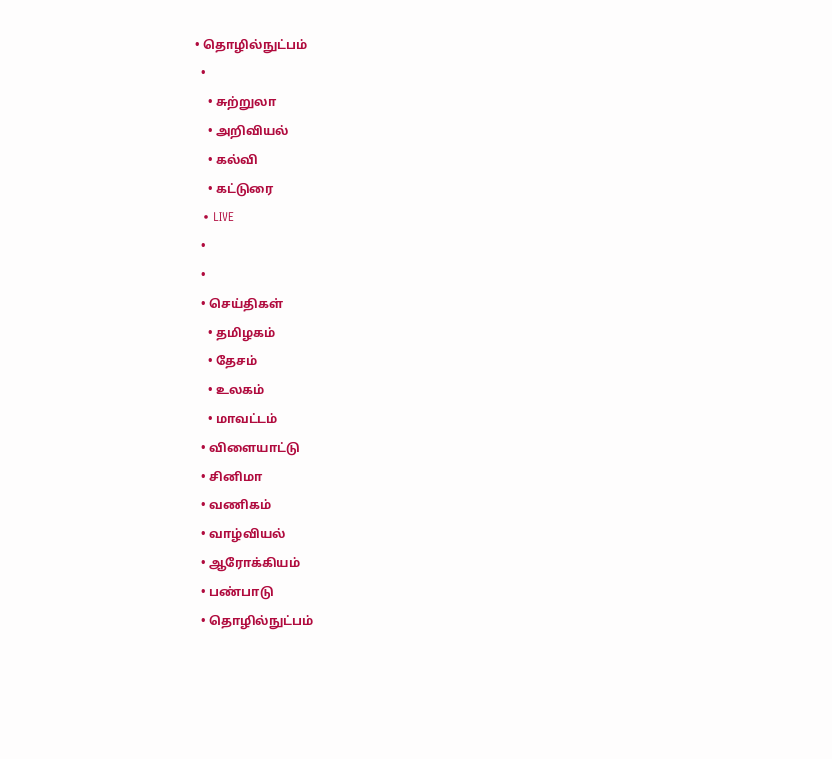• தொழில்நுட்பம்
  •
    • சுற்றுலா
    • அறிவியல்
    • கல்வி
    • கட்டுரை
  • LIVE
  •
  •
  • செய்திகள்
    • தமிழகம்
    • தேசம்
    • உலகம்
    • மாவட்டம்
  • விளையாட்டு
  • சினிமா
  • வணிகம்
  • வாழ்வியல்
  • ஆரோக்கியம்
  • பண்பாடு
  • தொழில்நுட்பம்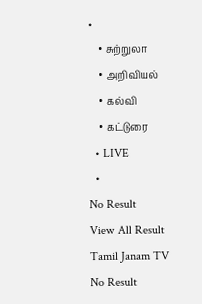•
    • சுற்றுலா
    • அறிவியல்
    • கல்வி
    • கட்டுரை
  • LIVE
  •
No Result
View All Result
Tamil Janam TV
No Result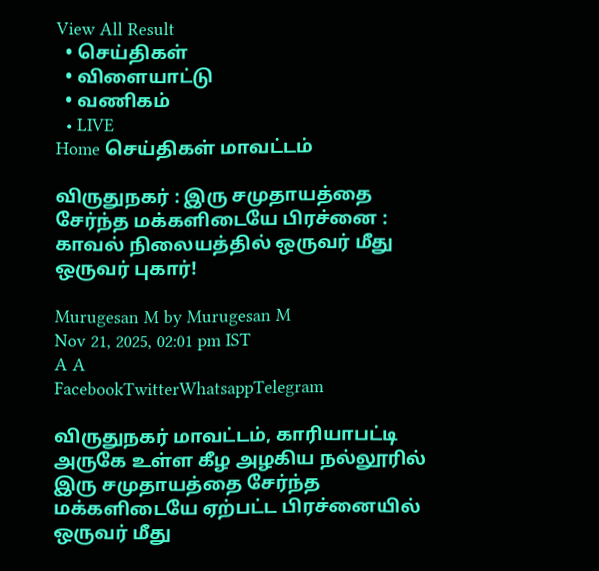View All Result
  • செய்திகள்
  • விளையாட்டு
  • வணிகம்
  • LIVE
Home செய்திகள் மாவட்டம்

விருதுநகர் : இரு சமுதாயத்தை சேர்ந்த மக்களிடையே பிரச்னை : காவல் நிலையத்தில் ஒருவர் மீது ஒருவர் புகார்!

Murugesan M by Murugesan M
Nov 21, 2025, 02:01 pm IST
A A
FacebookTwitterWhatsappTelegram

விருதுநகர் மாவட்டம், காரியாபட்டி அருகே உள்ள கீழ அழகிய நல்லூரில் இரு சமுதாயத்தை சேர்ந்த மக்களிடையே ஏற்பட்ட பிரச்னையில் ஒருவர் மீது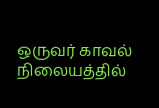ஒருவர் காவல் நிலையத்தில்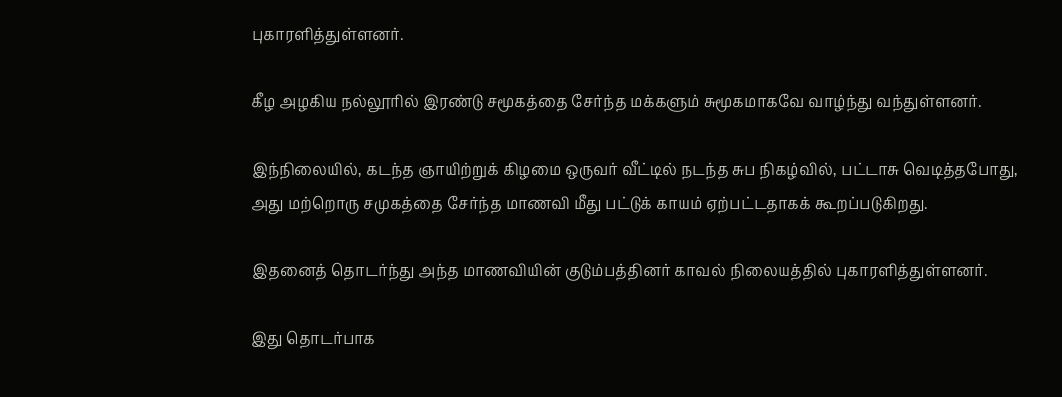புகாரளித்துள்ளனர்.

கீழ அழகிய நல்லூரில் இரண்டு சமூகத்தை சேர்ந்த மக்களும் சுமூகமாகவே வாழ்ந்து வந்துள்ளனர்.

இந்நிலையில், கடந்த ஞாயிற்றுக் கிழமை ஒருவர் வீட்டில் நடந்த சுப நிகழ்வில், பட்டாசு வெடித்தபோது, அது மற்றொரு சமுகத்தை சேர்ந்த மாணவி மீது பட்டுக் காயம் ஏற்பட்டதாகக் கூறப்படுகிறது.

இதனைத் தொடர்ந்து அந்த மாணவியின் குடும்பத்தினர் காவல் நிலையத்தில் புகாரளித்துள்ளனர்.

இது தொடர்பாக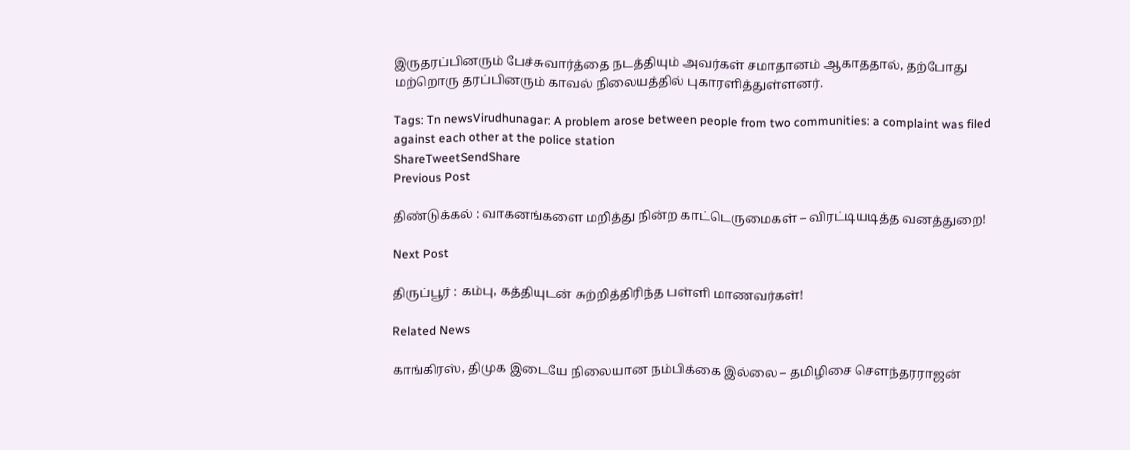இருதரப்பினரும் பேச்சுவார்த்தை நடத்தியும் அவர்கள் சமாதானம் ஆகாததால், தற்போது மற்றொரு தரப்பினரும் காவல் நிலையத்தில் புகாரளித்துள்ளனர்.

Tags: Tn newsVirudhunagar: A problem arose between people from two communities: a complaint was filed against each other at the police station
ShareTweetSendShare
Previous Post

திண்டுக்கல் : வாகனங்களை மறித்து நின்ற காட்டெருமைகள் – விரட்டியடித்த வனத்துறை!

Next Post

திருப்பூர் : கம்பு, கத்தியுடன் சுற்றித்திரிந்த பள்ளி மாணவர்கள்!

Related News

காங்கிரஸ், திமுக இடையே நிலையான நம்பிக்கை இல்லை – தமிழிசை செளந்தரராஜன்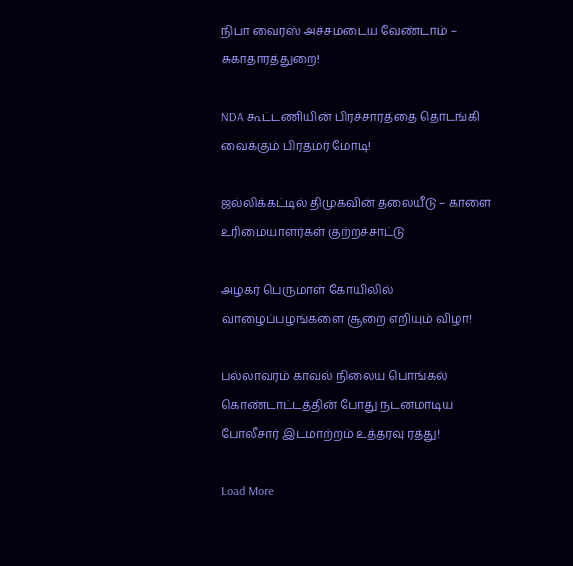நிபா வைரஸ் அச்சமடைய வேண்டாம் – சுகாதாரத்துறை!

NDA கூட்டணியின் பிரச்சாரத்தை தொடங்கி வைக்கும் பிரதமர் மோடி!

ஜல்லிக்கட்டில் திமுகவின் தலையீடு – காளை உரிமையாளர்கள் குற்றச்சாட்டு

அழகர் பெருமாள் கோயிலில் வாழைப்பழங்களை சூறை எறியும் விழா!

பல்லாவரம் காவல் நிலைய பொங்கல் கொண்டாட்டத்தின் போது நடனமாடிய போலீசார் இடமாற்றம் உத்தரவு ரத்து!

Load More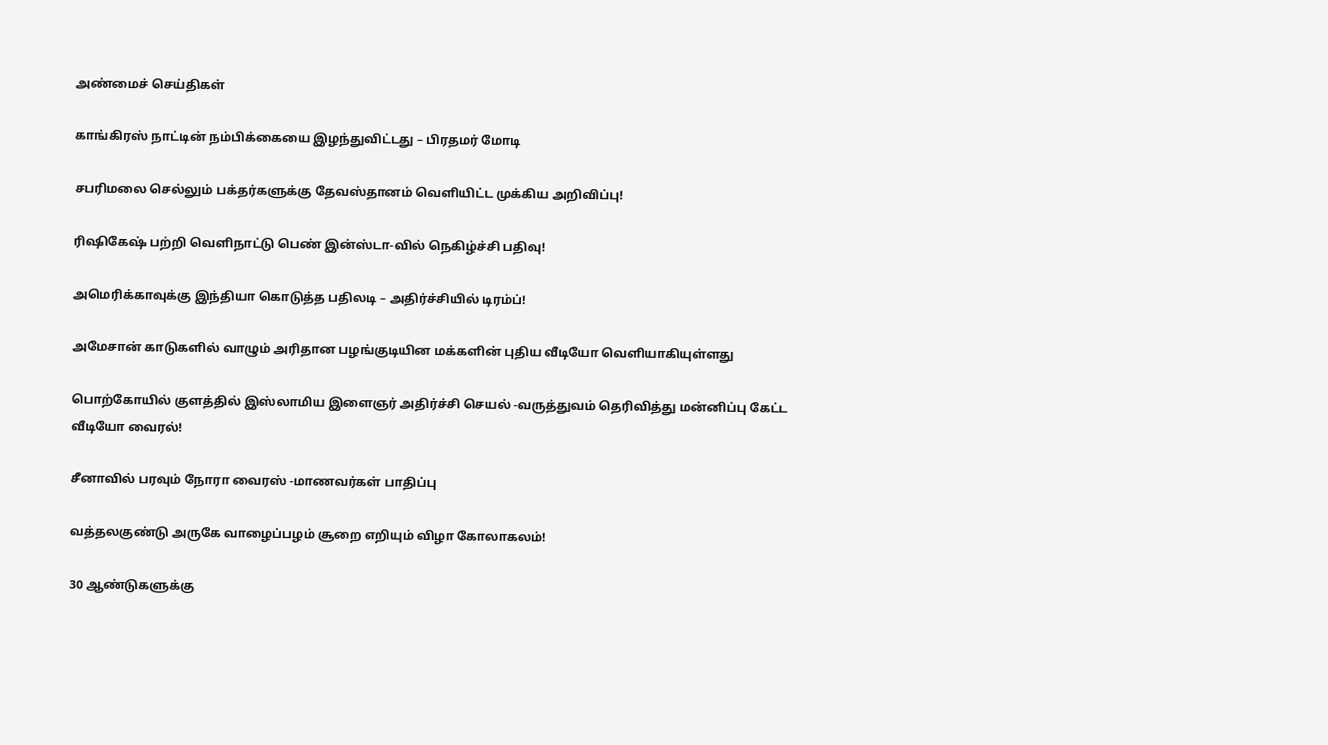அண்மைச் செய்திகள்

காங்கிரஸ் நாட்டின் நம்பிக்கையை இழந்துவிட்டது – பிரதமர் மோடி

சபரிமலை செல்லும் பக்தர்களுக்கு தேவஸ்தானம் வெளியிட்ட முக்கிய அறிவிப்பு!

ரிஷிகேஷ் பற்றி வெளிநாட்டு பெண் இன்ஸ்டா-வில் நெகிழ்ச்சி பதிவு!

அமெரிக்காவுக்கு இந்தியா கொடுத்த பதிலடி – அதிர்ச்சியில் டிரம்ப்!

அமேசான் காடுகளில் வாழும் அரிதான பழங்குடியின மக்களின் புதிய வீடியோ வெளியாகியுள்ளது

பொற்கோயில் குளத்தில் இஸ்லாமிய இளைஞர் அதிர்ச்சி செயல் -வருத்துவம் தெரிவித்து மன்னிப்பு கேட்ட வீடியோ வைரல்!

சீனாவில் பரவும் நோரா வைரஸ் -மாணவர்கள் பாதிப்பு

வத்தலகுண்டு அருகே வாழைப்பழம் சூறை எறியும் விழா கோலாகலம்!

30 ஆண்டுகளுக்கு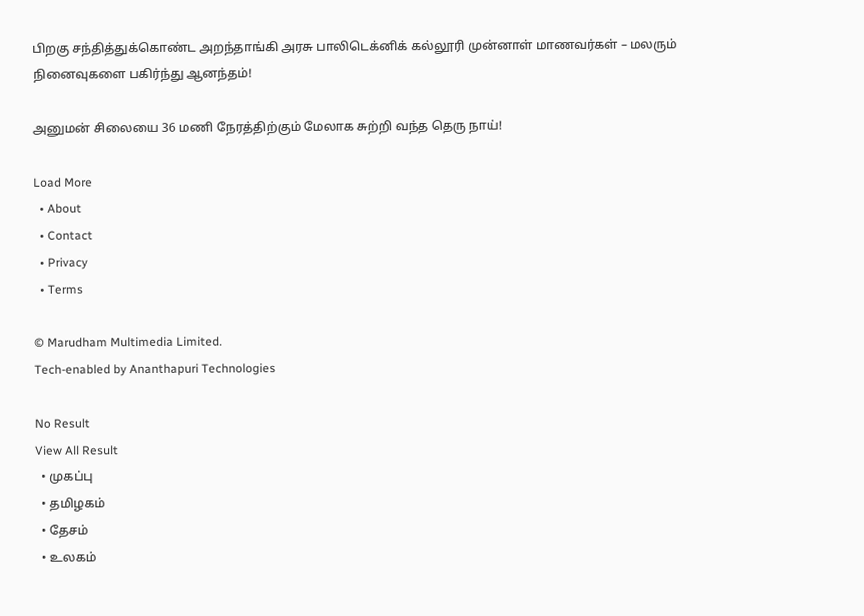பிறகு சந்தித்துக்கொண்ட அறந்தாங்கி அரசு பாலிடெக்னிக் கல்லூரி முன்னாள் மாணவர்கள் – மலரும் நினைவுகளை பகிர்ந்து ஆனந்தம்!

அனுமன் சிலையை 36 மணி நேரத்திற்கும் மேலாக சுற்றி வந்த தெரு நாய்!

Load More
  • About
  • Contact
  • Privacy
  • Terms

© Marudham Multimedia Limited.
Tech-enabled by Ananthapuri Technologies

No Result
View All Result
  • முகப்பு
  • தமிழகம்
  • தேசம்
  • உலகம்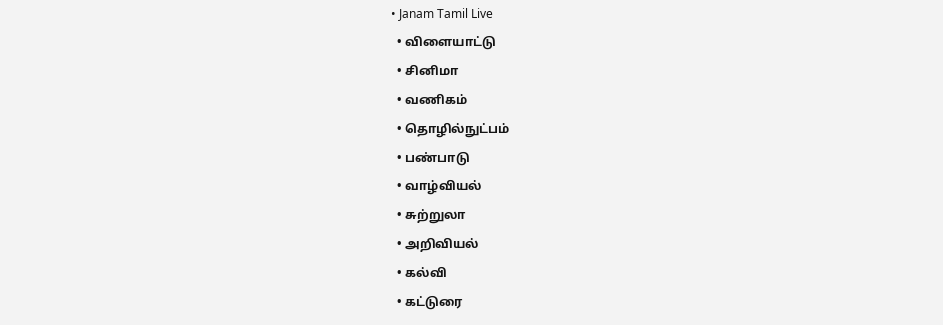• Janam Tamil Live
  • விளையாட்டு
  • சினிமா
  • வணிகம்
  • தொழில்நுட்பம்
  • பண்பாடு
  • வாழ்வியல்
  • சுற்றுலா
  • அறிவியல்
  • கல்வி
  • கட்டுரை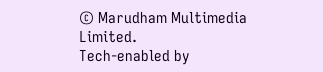© Marudham Multimedia Limited.
Tech-enabled by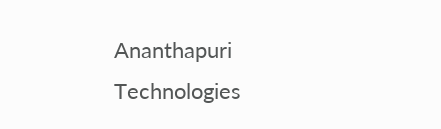Ananthapuri Technologies